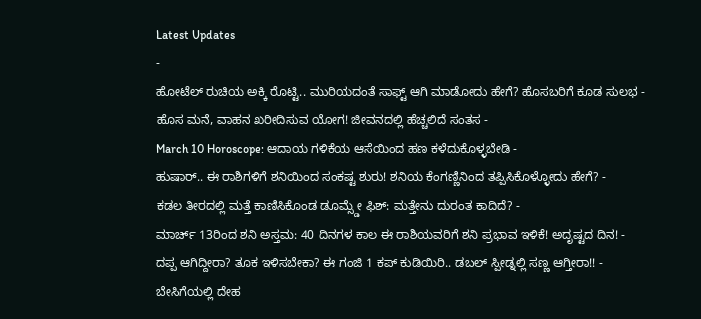Latest Updates
-
ಹೋಟೆಲ್ ರುಚಿಯ ಅಕ್ಕಿ ರೊಟ್ಟಿ.. ಮುರಿಯದಂತೆ ಸಾಫ್ಟ್ ಆಗಿ ಮಾಡೋದು ಹೇಗೆ? ಹೊಸಬರಿಗೆ ಕೂಡ ಸುಲಭ -
ಹೊಸ ಮನೆ, ವಾಹನ ಖರೀದಿಸುವ ಯೋಗ! ಜೀವನದಲ್ಲಿ ಹೆಚ್ಚಲಿದೆ ಸಂತಸ -
March 10 Horoscope: ಆದಾಯ ಗಳಿಕೆಯ ಆಸೆಯಿಂದ ಹಣ ಕಳೆದುಕೊಳ್ಳಬೇಡಿ -
ಹುಷಾರ್.. ಈ ರಾಶಿಗಳಿಗೆ ಶನಿಯಿಂದ ಸಂಕಷ್ಟ ಶುರು! ಶನಿಯ ಕೆಂಗಣ್ಣಿನಿಂದ ತಪ್ಪಿಸಿಕೊಳ್ಳೋದು ಹೇಗೆ? -
ಕಡಲ ತೀರದಲ್ಲಿ ಮತ್ತೆ ಕಾಣಿಸಿಕೊಂಡ ಡೂಮ್ಸ್ಡೇ ಫಿಶ್: ಮತ್ತೇನು ದುರಂತ ಕಾದಿದೆ? -
ಮಾರ್ಚ್ 13ರಿಂದ ಶನಿ ಅಸ್ತಮ: 40 ದಿನಗಳ ಕಾಲ ಈ ರಾಶಿಯವರಿಗೆ ಶನಿ ಪ್ರಭಾವ ಇಳಿಕೆ! ಅದೃಷ್ಟದ ದಿನ! -
ದಪ್ಪ ಆಗಿದ್ದೀರಾ? ತೂಕ ಇಳಿಸಬೇಕಾ? ಈ ಗಂಜಿ 1 ಕಪ್ ಕುಡಿಯಿರಿ.. ಡಬಲ್ ಸ್ಪೀಡ್ನಲ್ಲಿ ಸಣ್ಣ ಆಗ್ತೀರಾ!! -
ಬೇಸಿಗೆಯಲ್ಲಿ ದೇಹ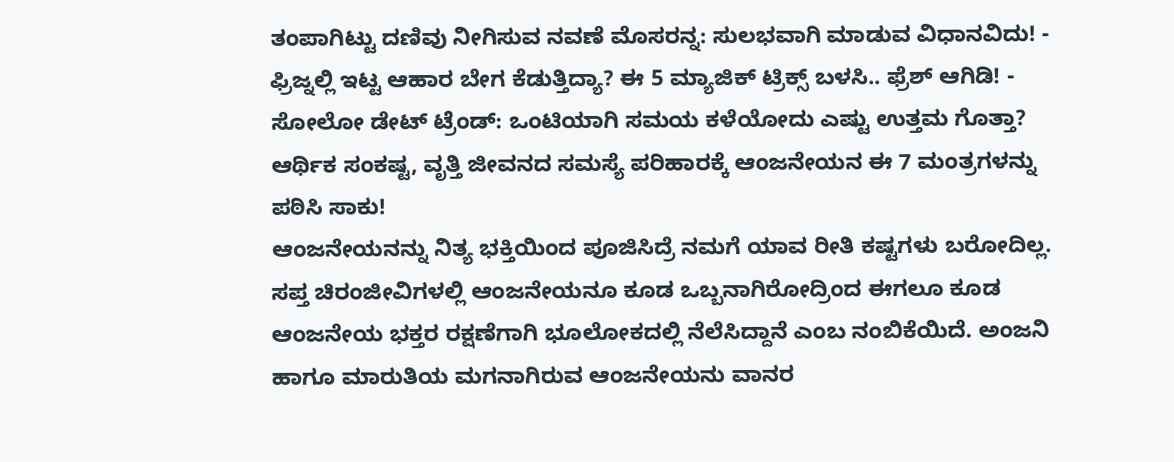ತಂಪಾಗಿಟ್ಟು ದಣಿವು ನೀಗಿಸುವ ನವಣೆ ಮೊಸರನ್ನ: ಸುಲಭವಾಗಿ ಮಾಡುವ ವಿಧಾನವಿದು! -
ಫ್ರಿಜ್ನಲ್ಲಿ ಇಟ್ಟ ಆಹಾರ ಬೇಗ ಕೆಡುತ್ತಿದ್ಯಾ? ಈ 5 ಮ್ಯಾಜಿಕ್ ಟ್ರಿಕ್ಸ್ ಬಳಸಿ.. ಫ್ರೆಶ್ ಆಗಿಡಿ! -
ಸೋಲೋ ಡೇಟ್ ಟ್ರೆಂಡ್: ಒಂಟಿಯಾಗಿ ಸಮಯ ಕಳೆಯೋದು ಎಷ್ಟು ಉತ್ತಮ ಗೊತ್ತಾ?
ಆರ್ಥಿಕ ಸಂಕಷ್ಟ, ವೃತ್ತಿ ಜೀವನದ ಸಮಸ್ಯೆ ಪರಿಹಾರಕ್ಕೆ ಆಂಜನೇಯನ ಈ 7 ಮಂತ್ರಗಳನ್ನು ಪಠಿಸಿ ಸಾಕು!
ಆಂಜನೇಯನನ್ನು ನಿತ್ಯ ಭಕ್ತಿಯಿಂದ ಪೂಜಿಸಿದ್ರೆ ನಮಗೆ ಯಾವ ರೀತಿ ಕಷ್ಟಗಳು ಬರೋದಿಲ್ಲ. ಸಪ್ತ ಚಿರಂಜೀವಿಗಳಲ್ಲಿ ಆಂಜನೇಯನೂ ಕೂಡ ಒಬ್ಬನಾಗಿರೋದ್ರಿಂದ ಈಗಲೂ ಕೂಡ ಆಂಜನೇಯ ಭಕ್ತರ ರಕ್ಷಣೆಗಾಗಿ ಭೂಲೋಕದಲ್ಲಿ ನೆಲೆಸಿದ್ದಾನೆ ಎಂಬ ನಂಬಿಕೆಯಿದೆ. ಅಂಜನಿ ಹಾಗೂ ಮಾರುತಿಯ ಮಗನಾಗಿರುವ ಆಂಜನೇಯನು ವಾನರ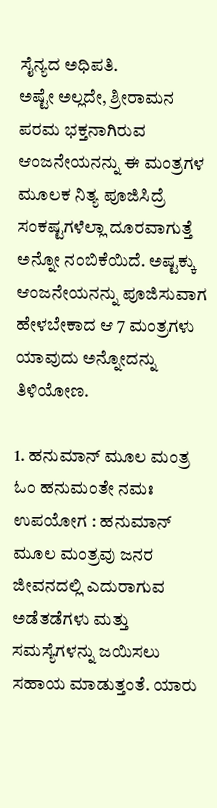ಸೈನ್ಯದ ಅಧಿಪತಿ.
ಅಷ್ಟೇ ಅಲ್ಲದೇ, ಶ್ರೀರಾಮನ ಪರಮ ಭಕ್ತನಾಗಿರುವ ಆಂಜನೇಯನನ್ನು ಈ ಮಂತ್ರಗಳ ಮೂಲಕ ನಿತ್ಯ ಪೂಜಿಸಿದ್ರೆ ಸಂಕಷ್ಟಗಳೆಲ್ಲಾ ದೂರವಾಗುತ್ತೆ ಅನ್ನೋ ನಂಬಿಕೆಯಿದೆ. ಅಷ್ಟಕ್ಕು ಆಂಜನೇಯನನ್ನು ಪೂಜಿಸುವಾಗ ಹೇಳಬೇಕಾದ ಆ 7 ಮಂತ್ರಗಳು ಯಾವುದು ಅನ್ನೋದನ್ನು ತಿಳಿಯೋಣ.

1. ಹನುಮಾನ್ ಮೂಲ ಮಂತ್ರ
ಓಂ ಹನುಮಂತೇ ನಮಃ
ಉಪಯೋಗ : ಹನುಮಾನ್ ಮೂಲ ಮಂತ್ರವು ಜನರ ಜೀವನದಲ್ಲಿ ಎದುರಾಗುವ ಅಡೆತಡೆಗಳು ಮತ್ತು ಸಮಸ್ಯೆಗಳನ್ನು ಜಯಿಸಲು ಸಹಾಯ ಮಾಡುತ್ತಂತೆ. ಯಾರು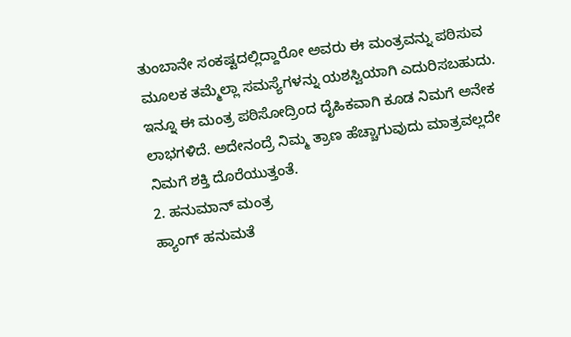ತುಂಬಾನೇ ಸಂಕಷ್ಟದಲ್ಲಿದ್ದಾರೋ ಅವರು ಈ ಮಂತ್ರವನ್ನು ಪಠಿಸುವ ಮೂಲಕ ತಮ್ಮೆಲ್ಲಾ ಸಮಸ್ಯೆಗಳನ್ನು ಯಶಸ್ವಿಯಾಗಿ ಎದುರಿಸಬಹುದು. ಇನ್ನೂ ಈ ಮಂತ್ರ ಪಠಿಸೋದ್ರಿಂದ ದೈಹಿಕವಾಗಿ ಕೂಡ ನಿಮಗೆ ಅನೇಕ ಲಾಭಗಳಿದೆ. ಅದೇನಂದ್ರೆ ನಿಮ್ಮ ತ್ರಾಣ ಹೆಚ್ಚಾಗುವುದು ಮಾತ್ರವಲ್ಲದೇ ನಿಮಗೆ ಶಕ್ತಿ ದೊರೆಯುತ್ತಂತೆ.
2. ಹನುಮಾನ್ ಮಂತ್ರ
ಹ್ಯಾಂಗ್ ಹನುಮತೆ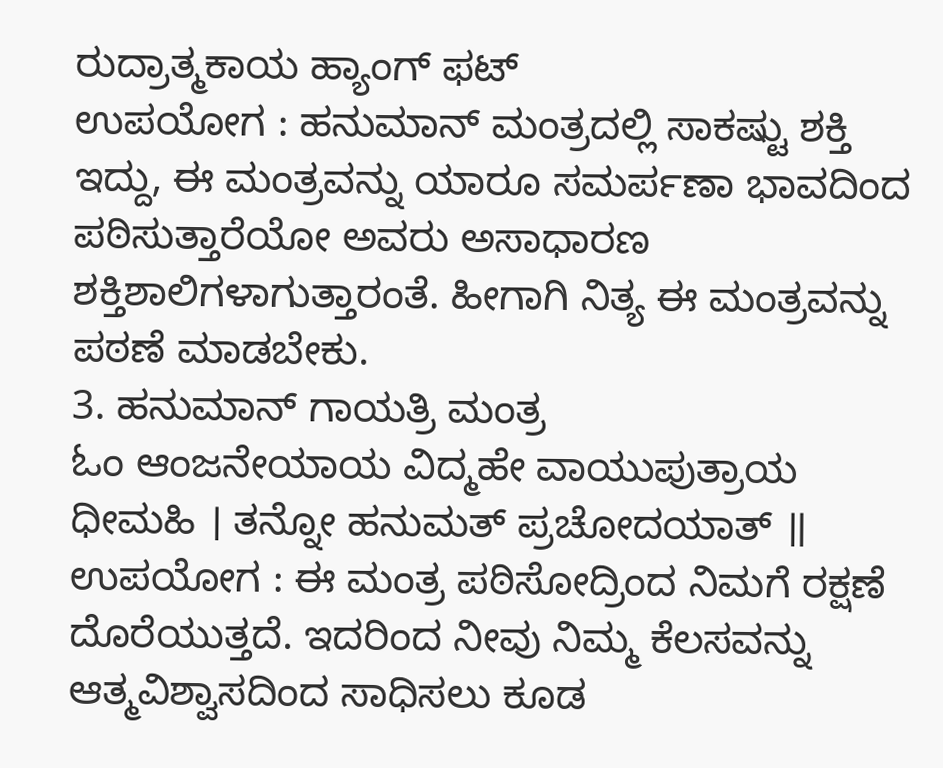ರುದ್ರಾತ್ಮಕಾಯ ಹ್ಯಾಂಗ್ ಫಟ್
ಉಪಯೋಗ : ಹನುಮಾನ್ ಮಂತ್ರದಲ್ಲಿ ಸಾಕಷ್ಟು ಶಕ್ತಿ ಇದ್ದು, ಈ ಮಂತ್ರವನ್ನು ಯಾರೂ ಸಮರ್ಪಣಾ ಭಾವದಿಂದ ಪಠಿಸುತ್ತಾರೆಯೋ ಅವರು ಅಸಾಧಾರಣ ಶಕ್ತಿಶಾಲಿಗಳಾಗುತ್ತಾರಂತೆ. ಹೀಗಾಗಿ ನಿತ್ಯ ಈ ಮಂತ್ರವನ್ನು ಪಠಣೆ ಮಾಡಬೇಕು.
3. ಹನುಮಾನ್ ಗಾಯತ್ರಿ ಮಂತ್ರ
ಓಂ ಆಂಜನೇಯಾಯ ವಿದ್ಮಹೇ ವಾಯುಪುತ್ರಾಯ ಧೀಮಹಿ । ತನ್ನೋ ಹನುಮತ್ ಪ್ರಚೋದಯಾತ್ ॥
ಉಪಯೋಗ : ಈ ಮಂತ್ರ ಪಠಿಸೋದ್ರಿಂದ ನಿಮಗೆ ರಕ್ಷಣೆ ದೊರೆಯುತ್ತದೆ. ಇದರಿಂದ ನೀವು ನಿಮ್ಮ ಕೆಲಸವನ್ನು ಆತ್ಮವಿಶ್ವಾಸದಿಂದ ಸಾಧಿಸಲು ಕೂಡ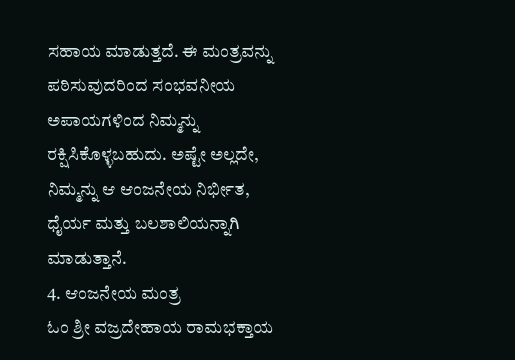ಸಹಾಯ ಮಾಡುತ್ತದೆ. ಈ ಮಂತ್ರವನ್ನು ಪಠಿಸುವುದರಿಂದ ಸಂಭವನೀಯ ಅಪಾಯಗಳಿಂದ ನಿಮ್ಮನ್ನು ರಕ್ಷಿಸಿಕೊಳ್ಳಬಹುದು. ಅಷ್ಟೇ ಅಲ್ಲದೇ, ನಿಮ್ಮನ್ನು ಆ ಆಂಜನೇಯ ನಿರ್ಭೀತ, ಧೈರ್ಯ ಮತ್ತು ಬಲಶಾಲಿಯನ್ನಾಗಿ ಮಾಡುತ್ತಾನೆ.
4. ಆಂಜನೇಯ ಮಂತ್ರ
ಓಂ ಶ್ರೀ ವಜ್ರದೇಹಾಯ ರಾಮಭಕ್ತಾಯ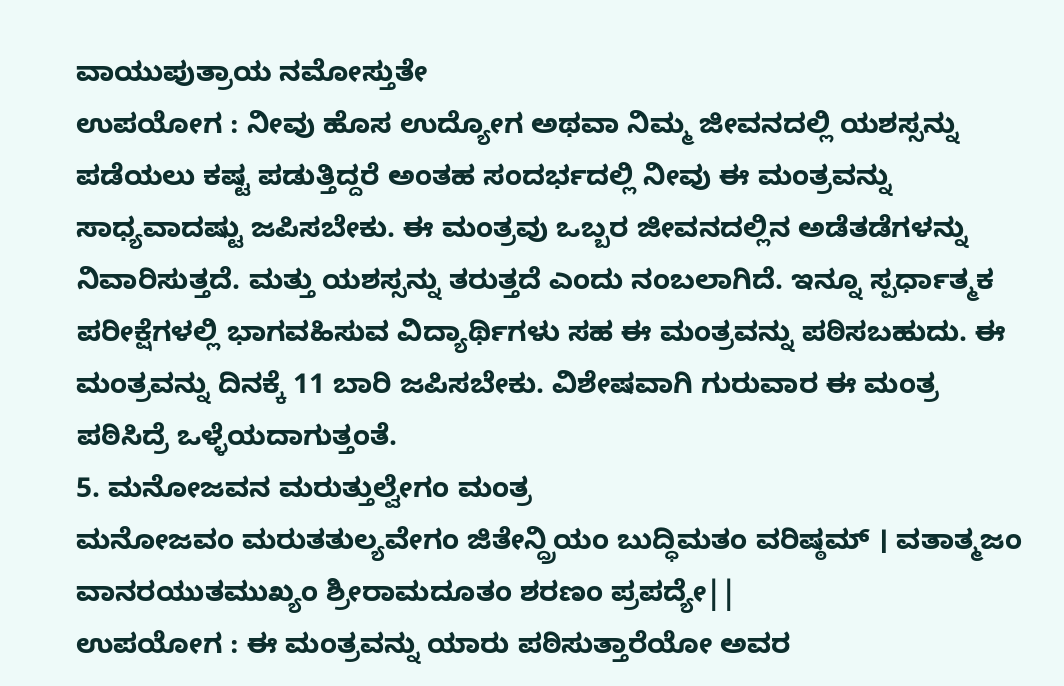ವಾಯುಪುತ್ರಾಯ ನಮೋಸ್ತುತೇ
ಉಪಯೋಗ : ನೀವು ಹೊಸ ಉದ್ಯೋಗ ಅಥವಾ ನಿಮ್ಮ ಜೀವನದಲ್ಲಿ ಯಶಸ್ಸನ್ನು ಪಡೆಯಲು ಕಷ್ಟ ಪಡುತ್ತಿದ್ದರೆ ಅಂತಹ ಸಂದರ್ಭದಲ್ಲಿ ನೀವು ಈ ಮಂತ್ರವನ್ನು ಸಾಧ್ಯವಾದಷ್ಟು ಜಪಿಸಬೇಕು. ಈ ಮಂತ್ರವು ಒಬ್ಬರ ಜೀವನದಲ್ಲಿನ ಅಡೆತಡೆಗಳನ್ನು ನಿವಾರಿಸುತ್ತದೆ. ಮತ್ತು ಯಶಸ್ಸನ್ನು ತರುತ್ತದೆ ಎಂದು ನಂಬಲಾಗಿದೆ. ಇನ್ನೂ ಸ್ಪರ್ಧಾತ್ಮಕ ಪರೀಕ್ಷೆಗಳಲ್ಲಿ ಭಾಗವಹಿಸುವ ವಿದ್ಯಾರ್ಥಿಗಳು ಸಹ ಈ ಮಂತ್ರವನ್ನು ಪಠಿಸಬಹುದು. ಈ ಮಂತ್ರವನ್ನು ದಿನಕ್ಕೆ 11 ಬಾರಿ ಜಪಿಸಬೇಕು. ವಿಶೇಷವಾಗಿ ಗುರುವಾರ ಈ ಮಂತ್ರ ಪಠಿಸಿದ್ರೆ ಒಳ್ಳೆಯದಾಗುತ್ತಂತೆ.
5. ಮನೋಜವನ ಮರುತ್ತುಲ್ವೇಗಂ ಮಂತ್ರ
ಮನೋಜವಂ ಮರುತತುಲ್ಯವೇಗಂ ಜಿತೇನ್ದ್ರಿಯಂ ಬುದ್ಧಿಮತಂ ವರಿಷ್ಠಮ್ । ವತಾತ್ಮಜಂ ವಾನರಯುತಮುಖ್ಯಂ ಶ್ರೀರಾಮದೂತಂ ಶರಣಂ ಪ್ರಪದ್ಯೇ||
ಉಪಯೋಗ : ಈ ಮಂತ್ರವನ್ನು ಯಾರು ಪಠಿಸುತ್ತಾರೆಯೋ ಅವರ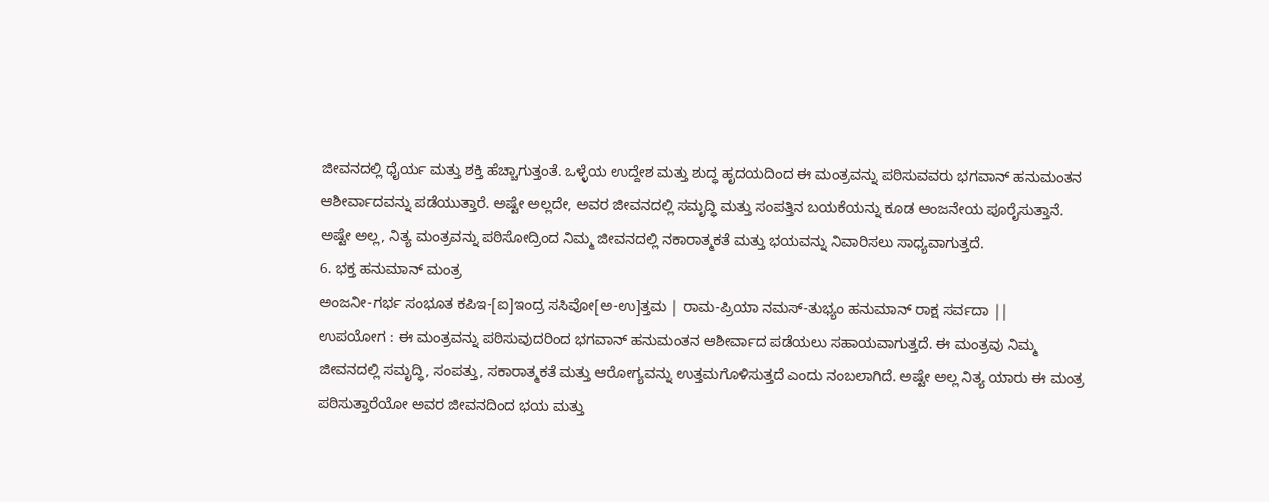ಜೀವನದಲ್ಲಿ ಧೈರ್ಯ ಮತ್ತು ಶಕ್ತಿ ಹೆಚ್ಚಾಗುತ್ತಂತೆ. ಒಳ್ಳೆಯ ಉದ್ದೇಶ ಮತ್ತು ಶುದ್ಧ ಹೃದಯದಿಂದ ಈ ಮಂತ್ರವನ್ನು ಪಠಿಸುವವರು ಭಗವಾನ್ ಹನುಮಂತನ ಆಶೀರ್ವಾದವನ್ನು ಪಡೆಯುತ್ತಾರೆ. ಅಷ್ಟೇ ಅಲ್ಲದೇ, ಅವರ ಜೀವನದಲ್ಲಿ ಸಮೃದ್ಧಿ ಮತ್ತು ಸಂಪತ್ತಿನ ಬಯಕೆಯನ್ನು ಕೂಡ ಆಂಜನೇಯ ಪೂರೈಸುತ್ತಾನೆ. ಅಷ್ಟೇ ಅಲ್ಲ, ನಿತ್ಯ ಮಂತ್ರವನ್ನು ಪಠಿಸೋದ್ರಿಂದ ನಿಮ್ಮ ಜೀವನದಲ್ಲಿ ನಕಾರಾತ್ಮಕತೆ ಮತ್ತು ಭಯವನ್ನು ನಿವಾರಿಸಲು ಸಾಧ್ಯವಾಗುತ್ತದೆ.
6. ಭಕ್ತ ಹನುಮಾನ್ ಮಂತ್ರ
ಅಂಜನೀ-ಗರ್ಭ ಸಂಭೂತ ಕಪಿಇ-[ಐ]ಇಂದ್ರ ಸಸಿವೋ[ಅ-ಉ]ತ್ತಮ | ರಾಮ-ಪ್ರಿಯಾ ನಮಸ್-ತುಭ್ಯಂ ಹನುಮಾನ್ ರಾಕ್ಷ ಸರ್ವದಾ ||
ಉಪಯೋಗ : ಈ ಮಂತ್ರವನ್ನು ಪಠಿಸುವುದರಿಂದ ಭಗವಾನ್ ಹನುಮಂತನ ಆಶೀರ್ವಾದ ಪಡೆಯಲು ಸಹಾಯವಾಗುತ್ತದೆ. ಈ ಮಂತ್ರವು ನಿಮ್ಮ ಜೀವನದಲ್ಲಿ ಸಮೃದ್ಧಿ, ಸಂಪತ್ತು, ಸಕಾರಾತ್ಮಕತೆ ಮತ್ತು ಆರೋಗ್ಯವನ್ನು ಉತ್ತಮಗೊಳಿಸುತ್ತದೆ ಎಂದು ನಂಬಲಾಗಿದೆ. ಅಷ್ಟೇ ಅಲ್ಲ ನಿತ್ಯ ಯಾರು ಈ ಮಂತ್ರ ಪಠಿಸುತ್ತಾರೆಯೋ ಅವರ ಜೀವನದಿಂದ ಭಯ ಮತ್ತು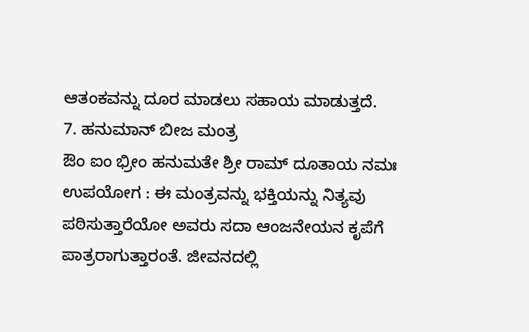ಆತಂಕವನ್ನು ದೂರ ಮಾಡಲು ಸಹಾಯ ಮಾಡುತ್ತದೆ.
7. ಹನುಮಾನ್ ಬೀಜ ಮಂತ್ರ
ಔಂ ಐಂ ಭ್ರೀಂ ಹನುಮತೇ ಶ್ರೀ ರಾಮ್ ದೂತಾಯ ನಮಃ
ಉಪಯೋಗ : ಈ ಮಂತ್ರವನ್ನು ಭಕ್ತಿಯನ್ನು ನಿತ್ಯವು ಪಠಿಸುತ್ತಾರೆಯೋ ಅವರು ಸದಾ ಆಂಜನೇಯನ ಕೃಪೆಗೆ ಪಾತ್ರರಾಗುತ್ತಾರಂತೆ. ಜೀವನದಲ್ಲಿ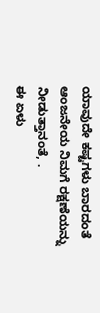ಯಾವುದೇ ಕಷ್ಟಗಳು ಬಾರದಂತೆ ಆಂಜನೇಯ ನಿಮಗೆ ರಕ್ಷಣೆಯನ್ನು ನೀಡುತ್ತಾನಂತೆ, .
ಈ ಏಳು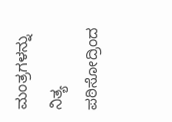ಮಂತ್ರಗಳನ್ನು ನಿತ್ಯ ಪಠಿಸೋದ್ರಿಂದ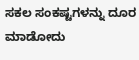ಸಕಲ ಸಂಕಷ್ಟಗಳನ್ನು ದೂರ ಮಾಡೋದು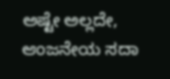ಅಷ್ಟೇ ಅಲ್ಲದೇ, ಆಂಜನೇಯ ಸದಾ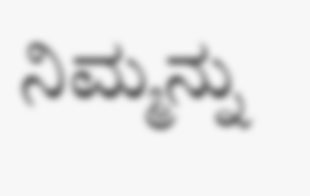ನಿಮ್ಮನ್ನು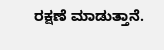ರಕ್ಷಣೆ ಮಾಡುತ್ತಾನೆ.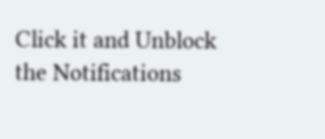Click it and Unblock the Notifications